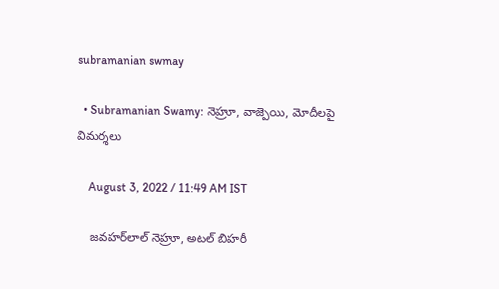subramanian swmay

  • Subramanian Swamy: నెహ్రూ, వాజ్పెయి, మోదీలపై విమర్శలు

    August 3, 2022 / 11:49 AM IST

    జవహర్‌లాల్ నెహ్రూ, అటల్ బిహరీ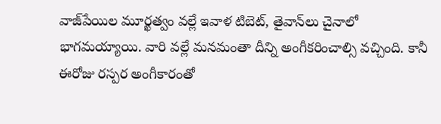వాజ్‌పేయిల మూర్ఖత్వం వల్లే ఇవాళ టిబెట్, తైవాన్‌లు చైనాలో భాగమయ్యాయి. వారి వల్లే మనమంతా దీన్ని అంగీకరించాల్సి వచ్చింది. కానీ ఈరోజు రస్పర అంగీకారంతో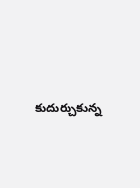కుదుర్చుకున్న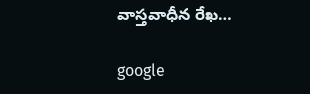వాస్తవాధీన రేఖ…

google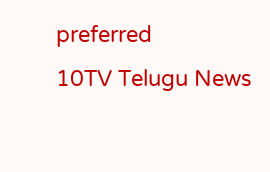preferred
10TV Telugu News